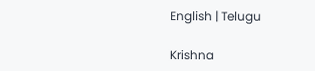English | Telugu

Krishna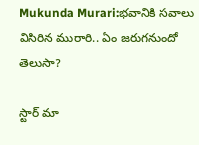Mukunda Murari:భవానికి సవాలు విసిరిన మురారి.. ఏం జరుగనుందో తెలుసా?

స్టార్ మా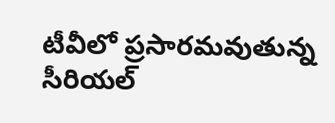టీవీలో ప్రసారమవుతున్న సీరియల్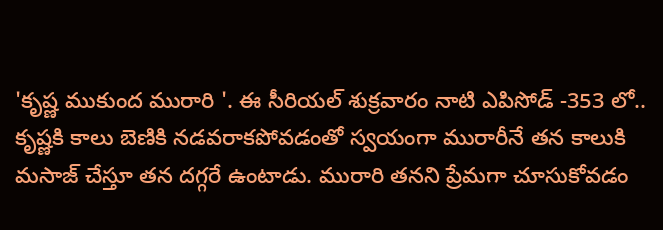'కృష్ణ ముకుంద మురారి '. ఈ సీరియల్ శుక్రవారం నాటి ఎపిసోడ్ -353 లో.. కృష్ణకి కాలు బెణికి నడవరాకపోవడంతో స్వయంగా మురారీనే తన కాలుకి మసాజ్ చేస్తూ తన దగ్గరే ఉంటాడు. మురారి తనని ప్రేమగా చూసుకోవడం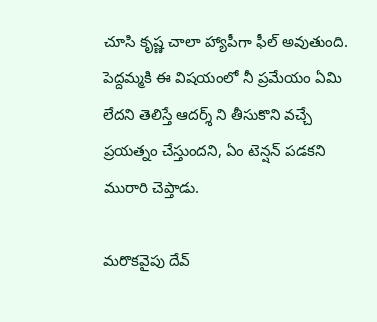చూసి కృష్ణ చాలా హ్యాపీగా ఫీల్ అవుతుంది. పెద్దమ్మకి ఈ విషయంలో నీ ప్రమేయం ఏమి లేదని తెలిస్తే ఆదర్శ్ ని తీసుకొని వచ్చే ప్రయత్నం చేస్తుందని, ఏం టెన్షన్ పడకని మురారి చెప్తాడు.

మరొకవైపు దేవ్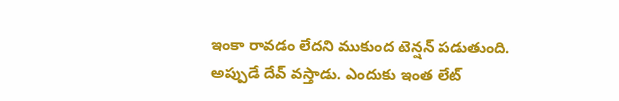ఇంకా రావడం లేదని ముకుంద టెన్షన్ పడుతుంది. అప్పుడే దేవ్ వస్తాడు. ఎందుకు ఇంత లేట్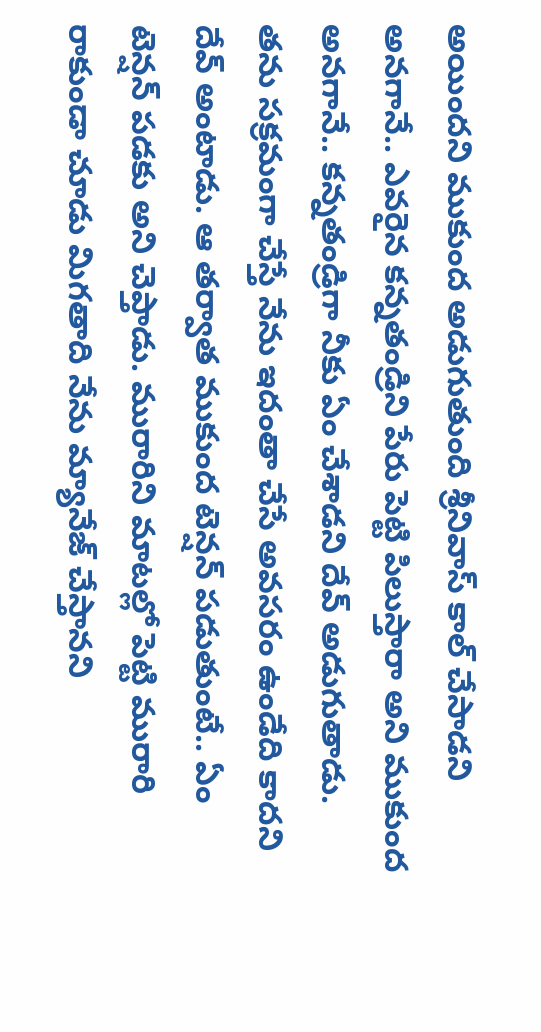అయిందని ముకుంద అడుగుతుంది శ్రీనివాస్ కాల్ చేసాడని అనగానే.. ఎవరైన కన్నతండ్రిని పేరు పెట్టి పిలుస్తారా అని ముకుంద అనగానే.. కన్నతండ్రిగా నీకు ఏం చేశాడని దేవ్ అడుగుతాడు. తను సక్రమంగా చేస్తే నేను ఇదంతా చేసే అవసరం ఉండేది కాదని దేవ్ అంటాడు. ఆ తర్వాత ముకుంద టెన్షన్ పడుతుంటే.. ఏం టెన్షన్ పడకు అని చెప్తాడు. మురారిని మాటల్లో పెట్టి మురారి రాకుండా చూడు మిగతాది నేను మ్యానేజ్ చేస్తానని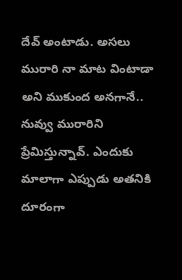దేవ్ అంటాడు. అసలు మురారి నా మాట వింటాడా అని ముకుంద అనగానే.. నువ్వు మురారిని ప్రేమిస్తున్నావ్. ఎందుకు మాలాగా ఎప్పుడు అతనికి దూరంగా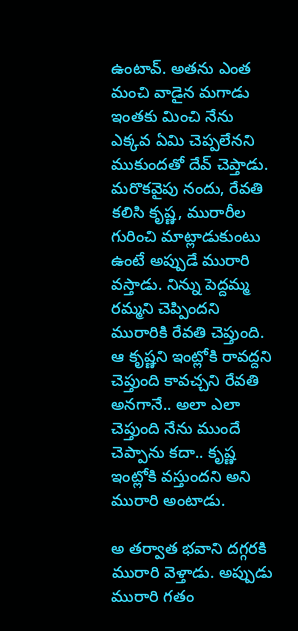ఉంటావ్. అతను ఎంత మంచి వాడైన మగాడు ఇంతకు మించి నేను ఎక్కవ ఏమి చెప్పలేనని ముకుందతో దేవ్ చెప్తాడు. మరొకవైపు నందు, రేవతి కలిసి కృష్ణ, మురారీల గురించి మాట్లాడుకుంటు ఉంటే అప్పుడే మురారి వస్తాడు. నిన్ను పెద్దమ్మ రమ్మని చెప్పిందని మురారికి రేవతి చెప్తుంది. ఆ కృష్ణని ఇంట్లోకి రావద్దని చెప్తుంది కావచ్చని రేవతి అనగానే.. అలా ఎలా చెప్తుంది నేను ముందే చెప్పాను కదా.. కృష్ణ ఇంట్లోకి వస్తుందని అని మురారి అంటాడు.

అ తర్వాత భవాని దగ్గరకి మురారి వెళ్తాడు. అప్పుడు మురారి గతం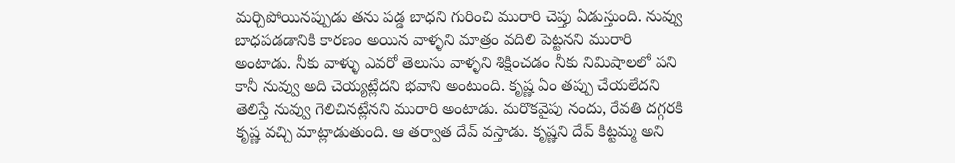మర్చిపోయినప్పుడు తను పడ్డ బాధని గురించి మురారి చెప్తు ఏడుస్తుంది. నువ్వు బాధపడడానికి కారణం అయిన వాళ్ళని మాత్రం వదిలి పెట్టనని మురారి అంటాడు. నీకు వాళ్ళు ఎవరో తెలుసు వాళ్ళని శిక్షించడం నీకు నిమిషాలలో పని కానీ నువ్వు అది చెయ్యట్లేదని భవాని అంటుంది. కృష్ణ ఏం తప్పు చేయలేదని తెలిస్తే నువ్వు గెలిచినట్లేనని మురారి అంటాడు. మరొకవైపు నందు, రేవతి దగ్గరకి కృష్ణ వచ్చి మాట్లాడుతుంది. ఆ తర్వాత దేవ్ వస్తాడు. కృష్ణని దేవ్ కిట్టమ్మ అని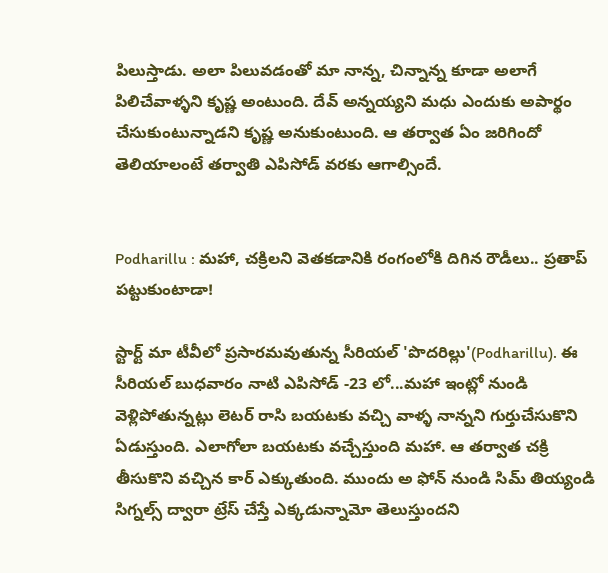పిలుస్తాడు. అలా పిలువడంతో మా నాన్న, చిన్నాన్న‌ కూడా అలాగే పిలిచేవాళ్ళని కృష్ణ అంటుంది. దేవ్ అన్నయ్యని మధు ఎందుకు అపార్థం చేసుకుంటున్నాడని కృష్ణ అనుకుంటుంది. ఆ తర్వాత ఏం జరిగిందో తెలియాలంటే తర్వాతి ఎపిసోడ్ వరకు ఆగాల్సిందే.


Podharillu : మహా, చక్రిలని వెతకడానికి రంగంలోకి దిగిన రౌడీలు.. ప్రతాప్ పట్టుకుంటాడా!

స్టార్ట్ మా టీవీలో ప్రసారమవుతున్న సీరియల్ 'పొదరిల్లు'(Podharillu). ఈ సీరియల్ బుధవారం నాటి ఎపిసోడ్ -23 లో...మహా ఇంట్లో నుండి వెళ్లిపోతున్నట్లు లెటర్ రాసి బయటకు వచ్చి వాళ్ళ నాన్నని గుర్తుచేసుకొని ఏడుస్తుంది. ఎలాగోలా బయటకు వచ్చేస్తుంది మహా. ఆ తర్వాత చక్రి తీసుకొని వచ్చిన కార్ ఎక్కుతుంది. ముందు అ ఫోన్ నుండి సిమ్ తియ్యండి సిగ్నల్స్ ద్వారా ట్రేస్ చేస్తే ఎక్కడున్నామో తెలుస్తుందని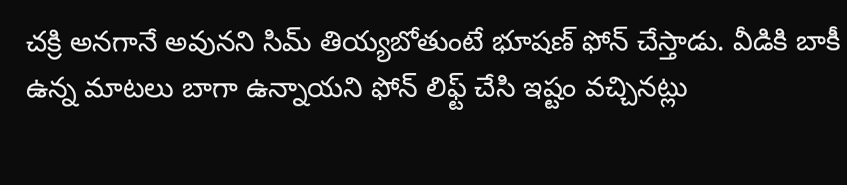చక్రి అనగానే అవునని సిమ్ తియ్యబోతుంటే భూషణ్ ఫోన్ చేస్తాడు. వీడికి బాకీ ఉన్న మాటలు బాగా ఉన్నాయని ఫోన్ లిఫ్ట్ చేసి ఇష్టం వచ్చినట్లు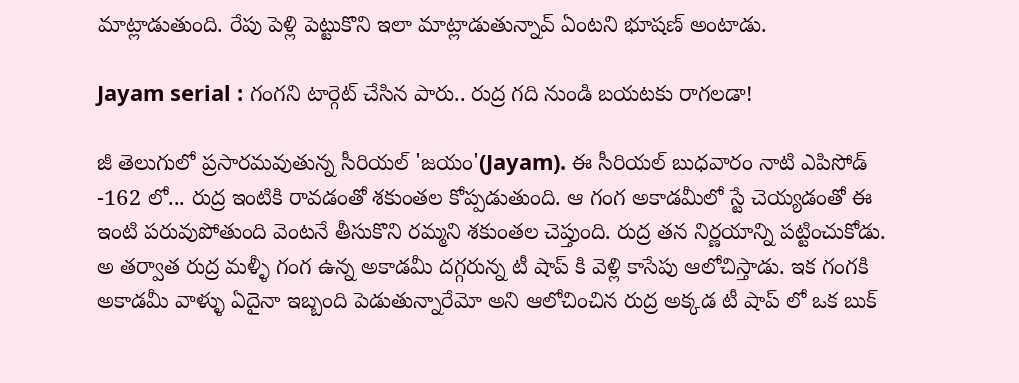మాట్లాడుతుంది. రేపు పెళ్లి పెట్టుకొని ఇలా మాట్లాడుతున్నావ్ ఏంటని భూషణ్ అంటాడు.

Jayam serial : గంగని టార్గెట్ చేసిన పారు.. రుద్ర గది నుండి బయటకు రాగలడా!

జీ తెలుగులో ప్రసారమవుతున్న సీరియల్ 'జయం'(Jayam). ఈ సీరియల్ బుధవారం నాటి ఎపిసోడ్ -162 లో... రుద్ర ఇంటికి రావడంతో శకుంతల కోప్పడుతుంది. ఆ గంగ అకాడమీలో స్టే చెయ్యడంతో ఈ ఇంటి పరువుపోతుంది వెంటనే తీసుకొని రమ్మని శకుంతల చెప్తుంది. రుద్ర తన నిర్ణయాన్ని పట్టించుకోడు. అ తర్వాత రుద్ర మళ్ళీ గంగ ఉన్న అకాడమీ దగ్గరున్న టీ షాప్ కి వెళ్లి కాసేపు ఆలోచిస్తాడు. ఇక గంగకి అకాడమీ వాళ్ళు ఏదైనా ఇబ్బంది పెడుతున్నారేమో అని ఆలోచించిన రుద్ర అక్కడ టీ షాప్ లో ఒక బుక్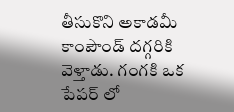తీసుకొని అకాడమీ కాంపౌండ్ దగ్గరికి వెళ్తాడు. గంగకి ఒక పేపర్ లో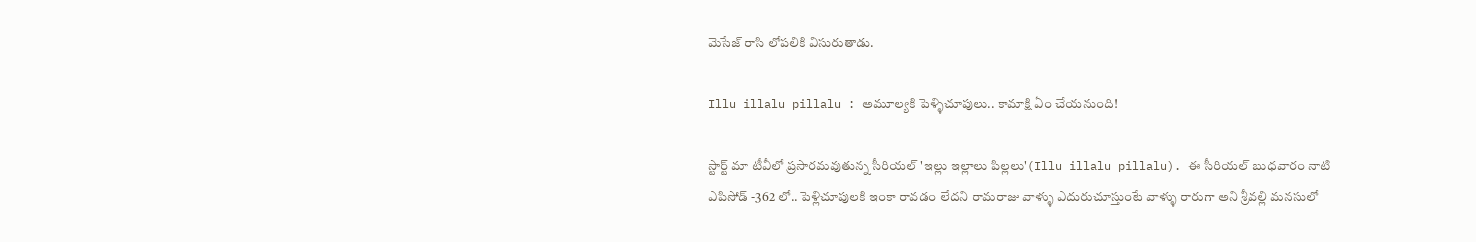మెసేజ్ రాసి లోపలికి విసురుతాడు.

Illu illalu pillalu : అమూల్యకి పెళ్ళిచూపులు.. కామాక్షి ఏం చేయనుంది!

స్టార్ట్ మా టీవీలో ప్రసారమవుతున్న సీరియల్ 'ఇల్లు ఇల్లాలు పిల్లలు'(Illu illalu pillalu). ఈ సీరియల్ బుధవారం నాటి ఎపిసోడ్ -362 లో.. పెళ్లిచూపులకి ఇంకా రావడం లేదని రామరాజు వాళ్ళు ఎదురుచూస్తుంటే వాళ్ళు రారుగా అని శ్రీవల్లి మనసులో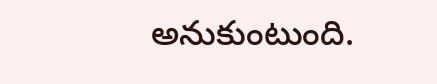అనుకుంటుంది.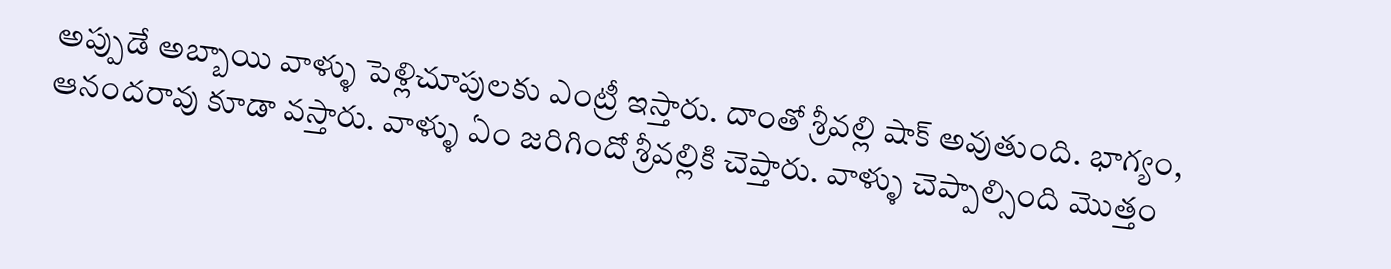అప్పుడే అబ్బాయి వాళ్ళు పెళ్లిచూపులకు ఎంట్రీ ఇస్తారు‌. దాంతో శ్రీవల్లి షాక్ అవుతుంది. భాగ్యం, ఆనందరావు కూడా వస్తారు. వాళ్ళు ఏం జరిగిందో శ్రీవల్లికి చెప్తారు. వాళ్ళు చెప్పాల్సింది మొత్తం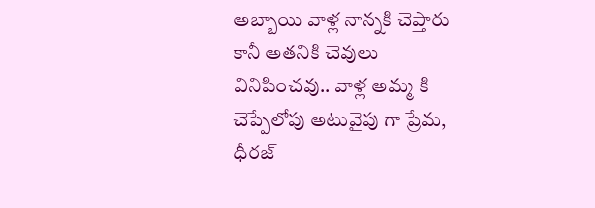అబ్బాయి వాళ్ల నాన్నకి చెప్తారు కానీ అతనికి చెవులు వినిపించవు.. వాళ్ల అమ్మ కి చెప్పేలోపు అటువైపు గా ప్రేమ, ధీరజ్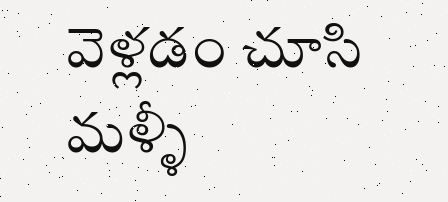వెళ్లడం చూసి మళ్ళీ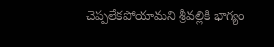చెప్పలేకపోయామని శ్రీవల్లికి భాగ్యం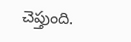చెప్తుంది.